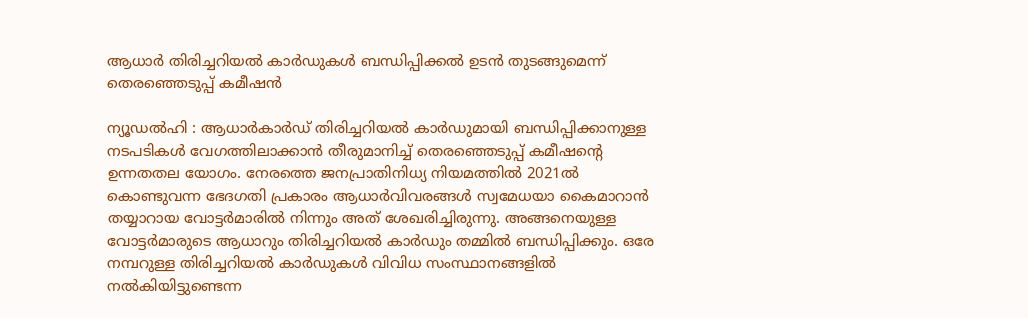ആധാർ തിരിച്ചറിയൽ കാർഡുകൾ ബന്ധിപ്പിക്കൽ ഉടൻ തുടങ്ങുമെന്ന് തെരഞ്ഞെടുപ്പ് കമീഷൻ

ന്യൂഡൽഹി : ആധാർകാർഡ് തിരിച്ചറിയൽ കാർഡുമായി ബന്ധിപ്പിക്കാനുള്ള നടപടികൾ വേഗത്തിലാക്കാൻ തീരുമാനിച്ച് തെരഞ്ഞെടുപ്പ് കമീഷന്റെ ഉന്നതതല യോഗം. നേരത്തെ ജനപ്രാതിനിധ്യ നിയമത്തിൽ 2021ൽ കൊണ്ടുവന്ന ഭേദഗതി പ്രകാരം ആധാർവിവരങ്ങൾ സ്വമേധയാ കൈമാറാൻ തയ്യാറായ വോട്ടർമാരിൽ നിന്നും അത് ശേഖരിച്ചിരുന്നു. അങ്ങനെയുള്ള വോട്ടർമാരുടെ ആധാറും തിരിച്ചറിയൽ കാർഡും തമ്മിൽ ബന്ധിപ്പിക്കും. ഒരേ നമ്പറുള്ള തിരിച്ചറിയൽ കാർഡുകൾ വിവിധ സംസ്ഥാനങ്ങളിൽ നൽകിയിട്ടുണ്ടെന്ന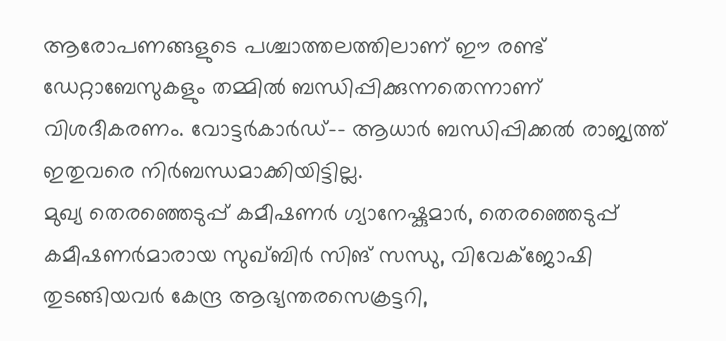ആരോപണങ്ങളുടെ പശ്ചാത്തലത്തിലാണ് ഈ രണ്ട് ഡേറ്റാബേസുകളും തമ്മിൽ ബന്ധിപ്പിക്കുന്നതെന്നാണ് വിശദീകരണം. വോട്ടർകാർഡ്–- ആധാർ ബന്ധിപ്പിക്കൽ രാജ്യത്ത് ഇതുവരെ നിർബന്ധമാക്കിയിട്ടില്ല.
മുഖ്യ തെരഞ്ഞെടുപ്പ് കമീഷണർ ഗ്യാനേഷ്കുമാർ, തെരഞ്ഞെടുപ്പ് കമീഷണർമാരായ സുഖ്ബിർ സിങ് സന്ധു, വിവേക്ജോഷി തുടങ്ങിയവർ കേന്ദ്ര ആഭ്യന്തരസെക്രട്ടറി,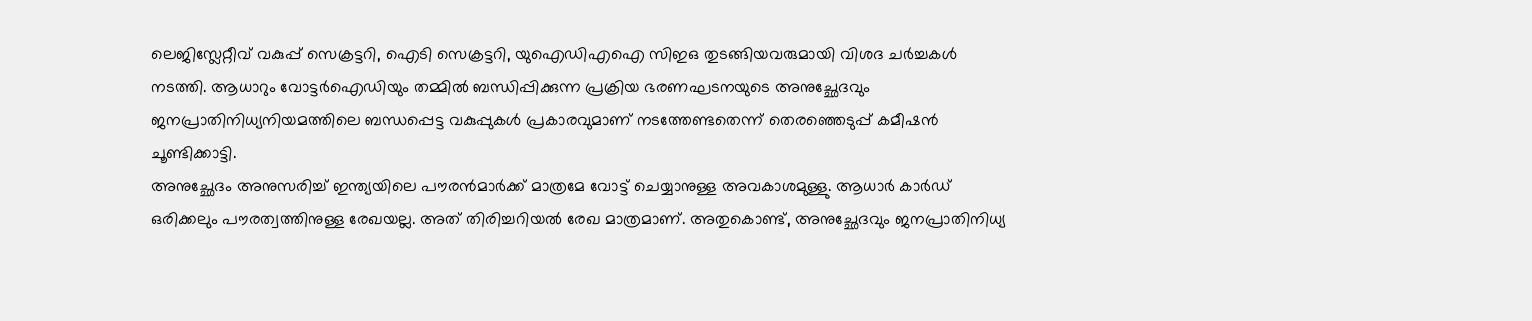ലെജിസ്ലേറ്റീവ് വകുപ്പ് സെക്രട്ടറി, ഐടി സെക്രട്ടറി, യുഐഡിഎഐ സിഇഒ തുടങ്ങിയവരുമായി വിശദ ചർച്ചകൾ നടത്തി. ആധാറും വോട്ടർഐഡിയും തമ്മിൽ ബന്ധിപ്പിക്കുന്ന പ്രക്രിയ ഭരണഘടനയുടെ അനുച്ഛേദവും ജനപ്രാതിനിധ്യനിയമത്തിലെ ബന്ധപ്പെട്ട വകുപ്പുകൾ പ്രകാരവുമാണ് നടത്തേണ്ടതെന്ന് തെരഞ്ഞെടുപ്പ് കമീഷൻ ചൂണ്ടിക്കാട്ടി.
അനുച്ഛേദം അനുസരിച്ച് ഇന്ത്യയിലെ പൗരൻമാർക്ക് മാത്രമേ വോട്ട് ചെയ്യാനുള്ള അവകാശമുള്ളു. ആധാർ കാർഡ് ഒരിക്കലും പൗരത്വത്തിനുള്ള രേഖയല്ല. അത് തിരിച്ചറിയൽ രേഖ മാത്രമാണ്. അതുകൊണ്ട്, അനുച്ഛേദവും ജനപ്രാതിനിധ്യ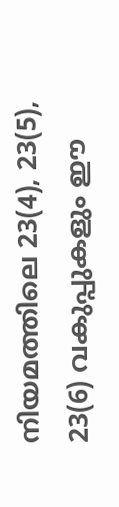നിയമത്തിലെ 23(4), 23(5), 23(6) വകുപ്പുകളും ഈ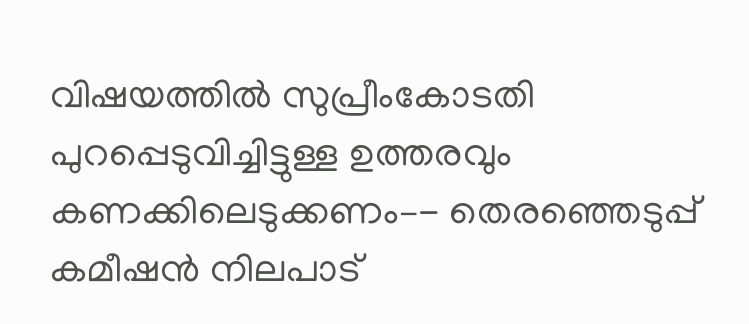വിഷയത്തിൽ സുപ്രീംകോടതി പുറപ്പെടുവിച്ചിട്ടുള്ള ഉത്തരവും കണക്കിലെടുക്കണം–- തെരഞ്ഞെടുപ്പ് കമീഷൻ നിലപാട്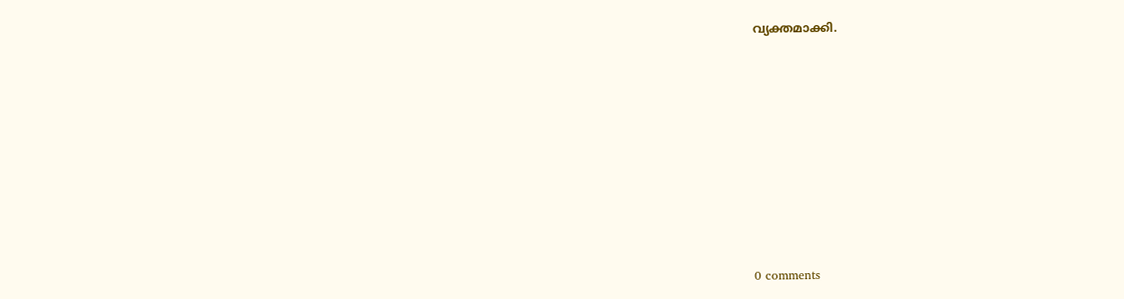വ്യക്തമാക്കി.











0 comments